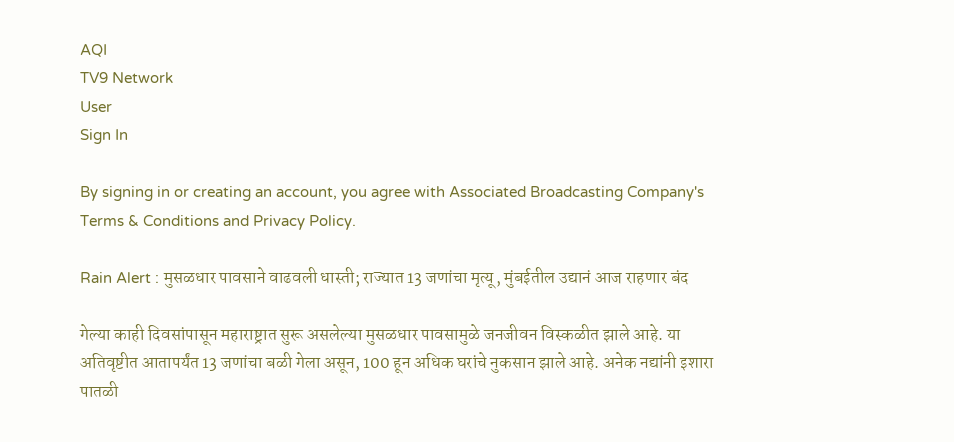AQI
TV9 Network
User
Sign In

By signing in or creating an account, you agree with Associated Broadcasting Company's Terms & Conditions and Privacy Policy.

Rain Alert : मुसळधार पावसाने वाढवली धास्ती; राज्यात 13 जणांचा मृत्यू, मुंबईतील उद्यानं आज राहणार बंद

गेल्या काही दिवसांपासून महाराष्ट्रात सुरू असलेल्या मुसळधार पावसामुळे जनजीवन विस्कळीत झाले आहे. या अतिवृष्टीत आतापर्यंत 13 जणांचा बळी गेला असून, 100 हून अधिक घरांचे नुकसान झाले आहे. अनेक नद्यांनी इशारा पातळी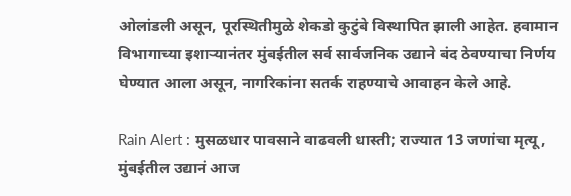ओलांडली असून, पूरस्थितीमुळे शेकडो कुटुंबे विस्थापित झाली आहेत. हवामान विभागाच्या इशाऱ्यानंतर मुंबईतील सर्व सार्वजनिक उद्याने बंद ठेवण्याचा निर्णय घेण्यात आला असून, नागरिकांना सतर्क राहण्याचे आवाहन केले आहे.

Rain Alert : मुसळधार पावसाने वाढवली धास्ती; राज्यात 13 जणांचा मृत्यू, मुंबईतील उद्यानं आज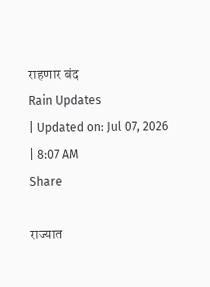राहणार बंद
Rain Updates
| Updated on: Jul 07, 2026 | 8:07 AM
Share

राज्यात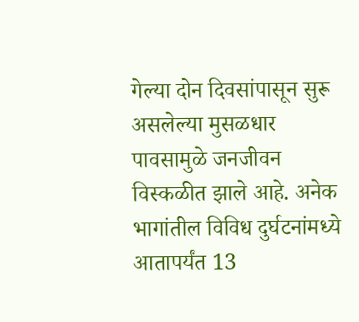गेल्या दोन दिवसांपासून सुरू असलेल्या मुसळधार पावसामुळे जनजीवन विस्कळीत झाले आहे. अनेक भागांतील विविध दुर्घटनांमध्ये आतापर्यंत 13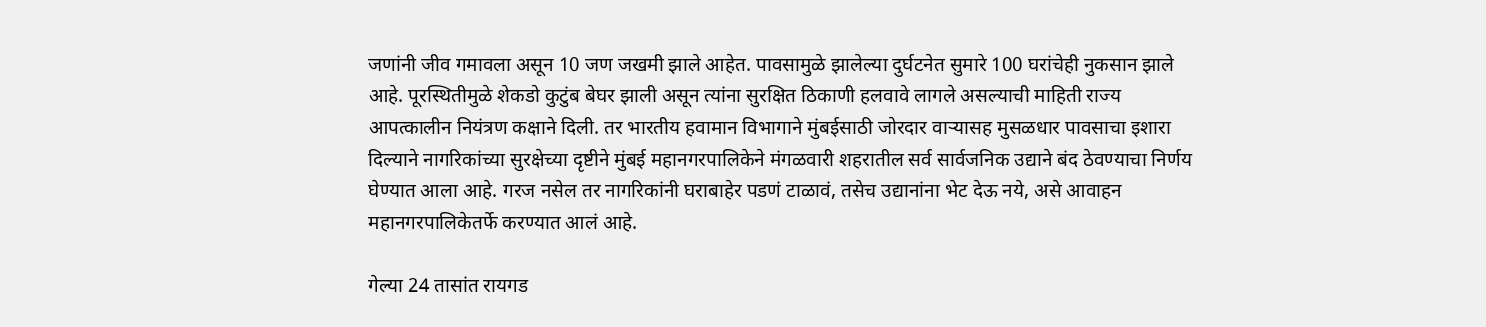जणांनी जीव गमावला असून 10 जण जखमी झाले आहेत. पावसामुळे झालेल्या दुर्घटनेत सुमारे 100 घरांचेही नुकसान झाले आहे. पूरस्थितीमुळे शेकडो कुटुंब बेघर झाली असून त्यांना सुरक्षित ठिकाणी हलवावे लागले असल्याची माहिती राज्य आपत्कालीन नियंत्रण कक्षाने दिली. तर भारतीय हवामान विभागाने मुंबईसाठी जोरदार वाऱ्यासह मुसळधार पावसाचा इशारा दिल्याने नागरिकांच्या सुरक्षेच्या दृष्टीने मुंबई महानगरपालिकेने मंगळवारी शहरातील सर्व सार्वजनिक उद्याने बंद ठेवण्याचा निर्णय घेण्यात आला आहे. गरज नसेल तर नागरिकांनी घराबाहेर पडणं टाळावं, तसेच उद्यानांना भेट देऊ नये, असे आवाहन महानगरपालिकेतर्फे करण्यात आलं आहे.

गेल्या 24 तासांत रायगड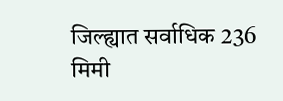जिल्ह्यात सर्वाधिक 236 मिमी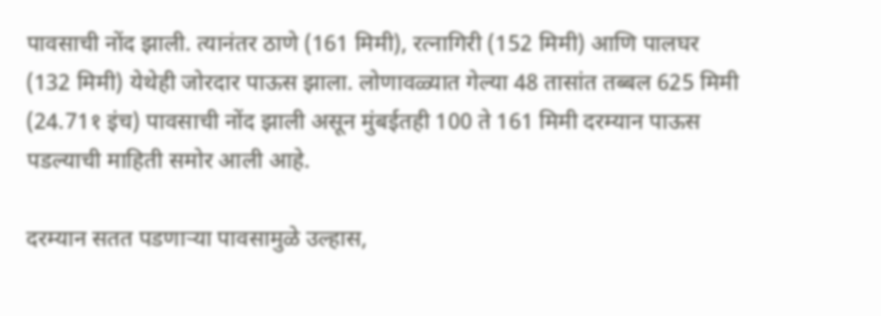पावसाची नोंद झाली. त्यानंतर ठाणे (161 मिमी), रत्नागिरी (152 मिमी) आणि पालघर (132 मिमी) येथेही जोरदार पाऊस झाला. लोणावळ्यात गेल्या 48 तासांत तब्बल 625 मिमी (24.71१ इंच) पावसाची नोंद झाली असून मुंबईतही 100 ते 161 मिमी दरम्यान पाऊस पडल्याची माहिती समोर आली आहे.

दरम्यान सतत पडणाऱ्या पावसामुळे उल्हास,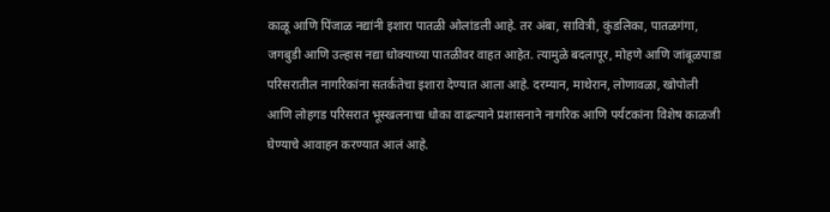काळू आणि पिंजाळ नद्यांनी इशारा पातळी ओलांडली आहे. तर अंबा, सावित्री, कुंडलिका, पातळगंगा, जगबुडी आणि उल्हास नद्या धोक्याच्या पातळीवर वाहत आहेत. त्यामुळे बदलापूर, मोहणे आणि जांबूळपाडा परिसरातील नागरिकांना सतर्कतेचा इशारा देण्यात आला आहे. दरम्यान, माथेरान, लोणावळा, खोपोली आणि लोहगड परिसरात भूस्खलनाचा धोका वाढल्याने प्रशासनाने नागरिक आणि पर्यटकांना विशेष काळजी घेण्याचे आवाहन करण्यात आलं आहे.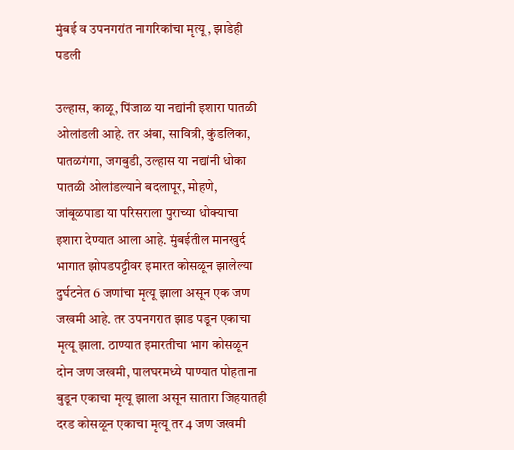मुंबई व उपनगरांत नागरिकांचा मृत्यू , झाडेही पडली

उल्हास, काळू, पिंजाळ या नद्यांनी इशारा पातळी ओलांडली आहे. तर अंबा, सावित्री, कुंडलिका, पातळगंगा, जगबुडी, उल्हास या नद्यांनी धोका पातळी ओलांडल्याने बदलापूर, मोहणे, जांबूळपाडा या परिसराला पुराच्या धोक्याचा इशारा देण्यात आला आहे. मुंबईतील मानखुर्द भागात झोपडपट्टीवर इमारत कोसळून झालेल्या दुर्घटनेत 6 जणांचा मृत्यू झाला असून एक जण जखमी आहे. तर उपनगरात झाड पडून एकाचा मृत्यू झाला. ठाण्यात इमारतीचा भाग कोसळून दोन जण जखमी, पालघरमध्ये पाण्यात पोहताना बुडून एकाचा मृत्यू झाला असून सातारा जिहयातही दरड कोसळून एकाचा मृत्यू तर 4 जण जखमी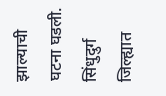झाल्याची घटना घडली. सिंधुदुर्ग जिल्ह्यात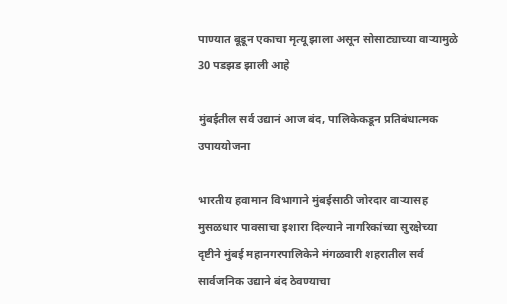पाण्यात बूडून एकाचा मृत्यू झाला असून सोसाट्याच्या वाऱ्यामुळे 30 पडझड झाली आहे

मुंबईतील सर्व उद्यानं आज बंद, पालिकेकडून प्रतिबंधात्मक उपाययोजना

भारतीय हवामान विभागाने मुंबईसाठी जोरदार वाऱ्यासह मुसळधार पावसाचा इशारा दिल्याने नागरिकांच्या सुरक्षेच्या दृष्टीने मुंबई महानगरपालिकेने मंगळवारी शहरातील सर्व सार्वजनिक उद्याने बंद ठेवण्याचा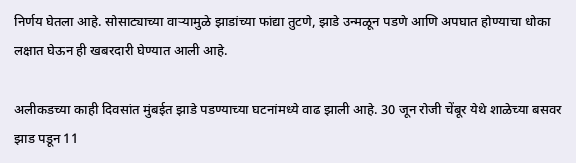निर्णय घेतला आहे. सोसाट्याच्या वाऱ्यामुळे झाडांच्या फांद्या तुटणे, झाडे उन्मळून पडणे आणि अपघात होण्याचा धोका लक्षात घेऊन ही खबरदारी घेण्यात आली आहे.

अलीकडच्या काही दिवसांत मुंबईत झाडे पडण्याच्या घटनांमध्ये वाढ झाली आहे. 30 जून रोजी चेंबूर येथे शाळेच्या बसवर झाड पडून 11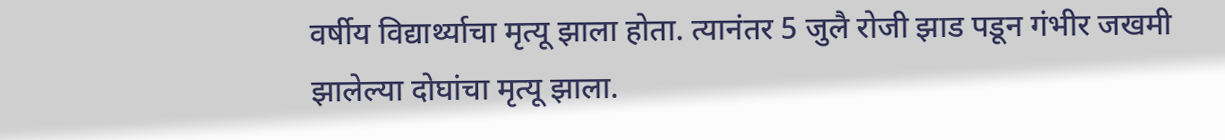वर्षीय विद्यार्थ्याचा मृत्यू झाला होता. त्यानंतर 5 जुलै रोजी झाड पडून गंभीर जखमी झालेल्या दोघांचा मृत्यू झाला.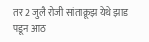तर 2 जुलै रोजी सांताक्रूझ येथे झाड पडून आठ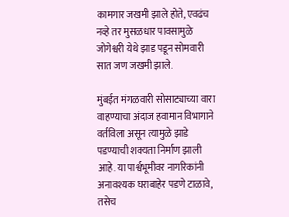कामगार जखमी झाले होते, एवढंच नव्हे तर मुसळधार पावसामुळे जोगेश्वरी येथे झाड पडून सोमवारी सात जण जखमी झाले.

मुंबईत मंगळवारी सोसाट्याच्या वारा वाहण्याचा अंदाज हवामान विभागाने वर्तविला असून त्यामुळे झाडे पडण्याची शक्यता निर्माण झाली आहे. या पार्श्वभूमीवर नागरिकांनी अनावश्यक घराबाहेर पडणे टाळावे, तसेच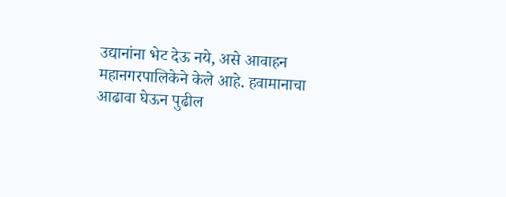उद्यानांना भेट देऊ नये, असे आवाहन महानगरपालिकेने केले आहे. हवामानाचा आढावा घेऊन पुढील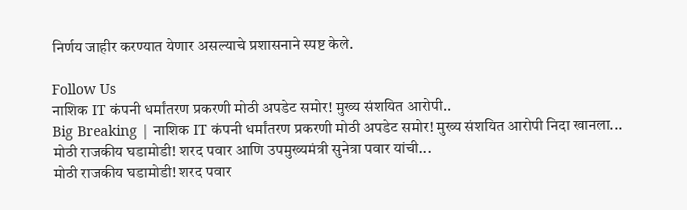निर्णय जाहीर करण्यात येणार असल्याचे प्रशासनाने स्पष्ट केले.

Follow Us
नाशिक IT कंपनी धर्मांतरण प्रकरणी मोठी अपडेट समोर! मुख्य संशयित आरोपी..
Big Breaking | नाशिक IT कंपनी धर्मांतरण प्रकरणी मोठी अपडेट समोर! मुख्य संशयित आरोपी निदा खानला...
मोठी राजकीय घडामोडी! शरद पवार आणि उपमुख्यमंत्री सुनेत्रा पवार यांची...
मोठी राजकीय घडामोडी! शरद पवार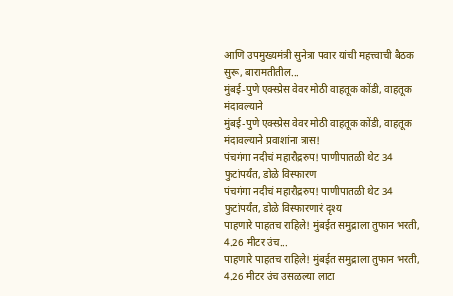आणि उपमुख्यमंत्री सुनेत्रा पवार यांची महत्त्वाची बैठक सुरू, बारामतीतील...
मुंबई-पुणे एक्स्प्रेस वेवर मोठी वाहतूक कोंडी, वाहतूक मंदावल्याने
मुंबई-पुणे एक्स्प्रेस वेवर मोठी वाहतूक कोंडी, वाहतूक मंदावल्याने प्रवाशांना त्रास!
पंचगंगा नदीचं महारौद्ररुप! पाणीपातळी थेट 34 फुटांपर्यंत, डोळे विस्फारण
पंचगंगा नदीचं महारौद्ररुप! पाणीपातळी थेट 34 फुटांपर्यंत, डोळे विस्फारणारं दृश्य
पाहणारे पाहतच राहिले! मुंबईत समुद्राला तुफान भरती, 4.26 मीटर उंच...
पाहणारे पाहतच राहिले! मुंबईत समुद्राला तुफान भरती, 4.26 मीटर उंच उसळल्या लाटा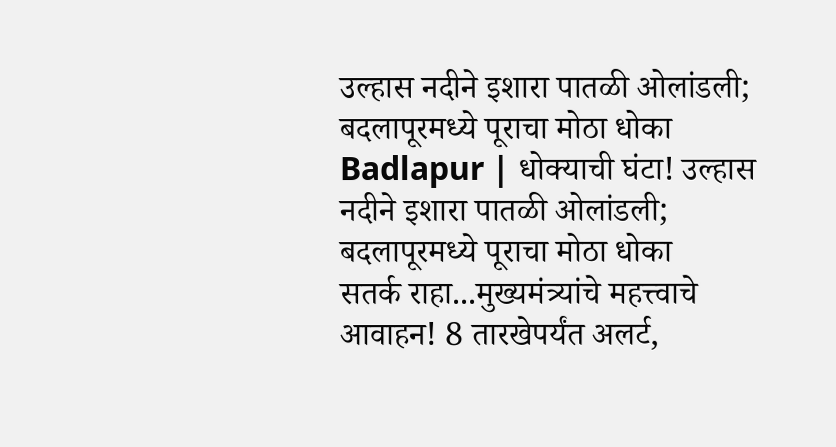उल्हास नदीने इशारा पातळी ओलांडली; बदलापूरमध्ये पूराचा मोठा धोका
Badlapur | धोक्याची घंटा! उल्हास नदीने इशारा पातळी ओलांडली; बदलापूरमध्ये पूराचा मोठा धोका
सतर्क राहा...मुख्यमंत्र्यांचे महत्त्वाचे आवाहन! 8 तारखेपर्यंत अलर्ट,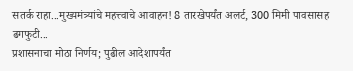सतर्क राहा...मुख्यमंत्र्यांचे महत्त्वाचे आवाहन! 8 तारखेपर्यंत अलर्ट, 300 मिमी पावसासह ढगफुटी...
प्रशासनाचा मोठा निर्णय; पुढील आदेशापर्यंत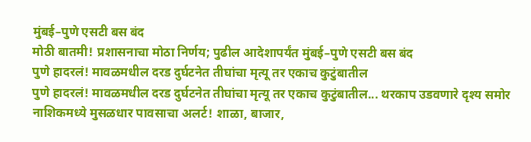मुंबई–पुणे एसटी बस बंद
मोठी बातमी! प्रशासनाचा मोठा निर्णय; पुढील आदेशापर्यंत मुंबई–पुणे एसटी बस बंद
पुणे हादरलं! मावळमधील दरड दुर्घटनेत तीघांचा मृत्यू तर एकाच कुटुंबातील
पुणे हादरलं! मावळमधील दरड दुर्घटनेत तीघांचा मृत्यू तर एकाच कुटुंबातील... थरकाप उडवणारे दृश्य समोर
नाशिकमध्ये मुसळधार पावसाचा अलर्ट! शाळा, बाजार,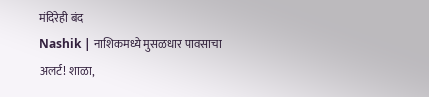मंदिरेही बंद
Nashik | नाशिकमध्ये मुसळधार पावसाचा अलर्ट! शाळा,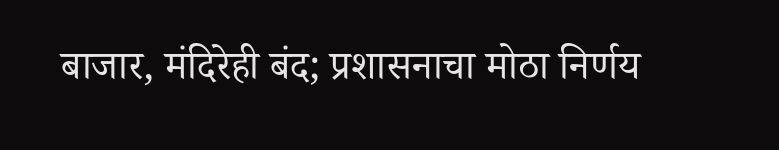बाजार, मंदिरेही बंद; प्रशासनाचा मोठा निर्णय